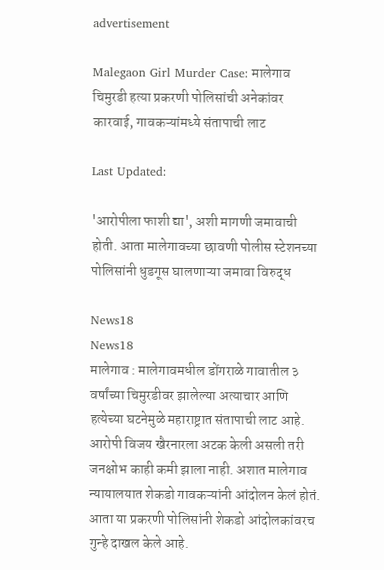advertisement

Malegaon Girl Murder Case: मालेगाव चिमुरडी हत्या प्रकरणी पोलिसांची अनेकांवर कारवाई, गावकऱ्यांमध्ये संतापाची लाट

Last Updated:

'आरोपीला फाशी द्या', अशी मागणी जमावाची होती. आता मालेगावच्या छावणी पोलीस स्टेशनच्या पोलिसांनी धुडगूस घालणाऱ्या जमावा विरुद्ध

News18
News18
मालेगाव : मालेगावमधील डोंगराळे गावातील ३ वर्षांच्या चिमुरडीवर झालेल्या अत्याचार आणि हत्येच्या घटनेमुळे महाराष्ट्रात संतापाची लाट आहे. आरोपी विजय खैरनारला अटक केली असली तरी जनक्षोभ काही कमी झाला नाही. अशात मालेगाव न्यायालयात शेकडो गावकऱ्यांनी आंदोलन केलं होतं. आता या प्रकरणी पोलिसांनी शेकडो आंदोलकांवरच गुन्हे दाखल केले आहे.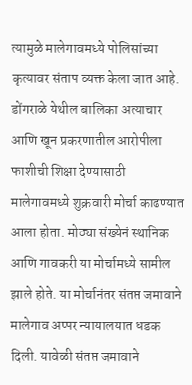त्यामुळे मालेगावमध्ये पोलिसांच्या कृत्यावर संताप व्यक्त केला जात आहे.
डोंगराळे येथील बालिका अत्याचार आणि खून प्रकरणातील आरोपीला फाशीची शिक्षा देण्यासाठी मालेगावमध्ये शुक्रवारी मोर्चा काढण्यात आला होता. मोठ्या संख्येनं स्थानिक आणि गावकरी या मोर्चामध्ये सामील झाले होते. या मोर्चानंतर संतप्त जमावाने मालेगाव अप्पर न्यायालयात धडक दिली. यावेळी संतप्त जमावाने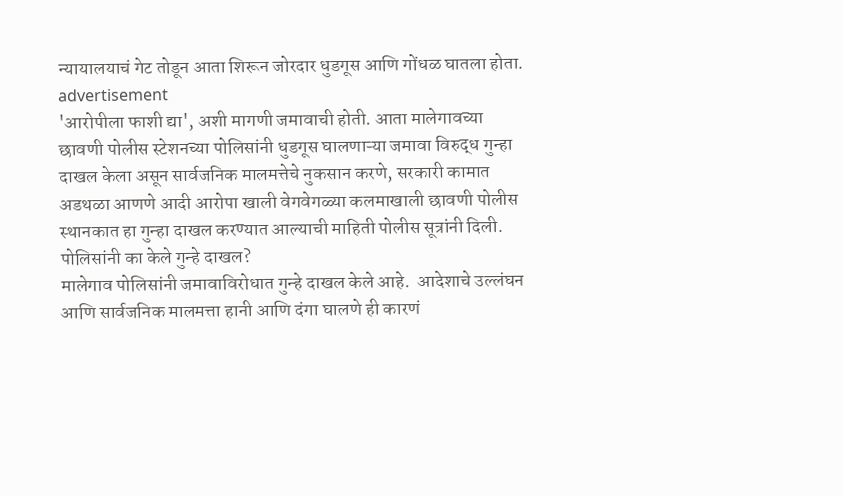न्यायालयाचं गेट तोडून आता शिरून जोरदार धुडगूस आणि गोंधळ घातला होता.
advertisement
'आरोपीला फाशी द्या', अशी मागणी जमावाची होती. आता मालेगावच्या छावणी पोलीस स्टेशनच्या पोलिसांनी धुडगूस घालणाऱ्या जमावा विरुद्ध गुन्हा दाखल केला असून सार्वजनिक मालमत्तेचे नुकसान करणे, सरकारी कामात अडथळा आणणे आदी आरोपा खाली वेगवेगळ्या कलमाखाली छावणी पोलीस स्थानकात हा गुन्हा दाखल करण्यात आल्याची माहिती पोलीस सूत्रांनी दिली.
पोलिसांनी का केले गुन्हे दाखल?
मालेगाव पोलिसांनी जमावाविरोधात गुन्हे दाखल केले आहे.  आदेशाचे उल्लंघन  आणि सार्वजनिक मालमत्ता हानी आणि दंगा घालणे ही कारणं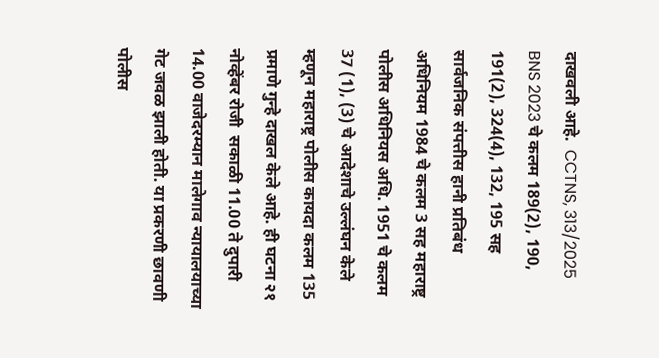दाखवली आहे.  CCTNS, 313/2025 BNS 2023 चे कलम 189(2), 190, 191(2), 324(4), 132, 195 सह सार्वजनिक संपत्तीस हानी प्रतिबंध अधिनियम 1984 चे कलम 3 सह महाराष्ट्र पोलीस अधिनियस अधि. 1951 चे कलम 37 (1), (3) चे आदेशाचे उल्लंघन केले म्हणून महाराष्ट्र पोलीस कायदा कलम 135 प्रमाणे गुन्हे दाखल केले आहे. ही घटना २१ नोव्हेंबर रोजी  सकाळी 11.00 ते दुपारी 14.00 वाजेदरम्यान मालेगाव न्यायालयाच्या गेट जवळ झाली होती. या प्रकरणी छावणी पोलीस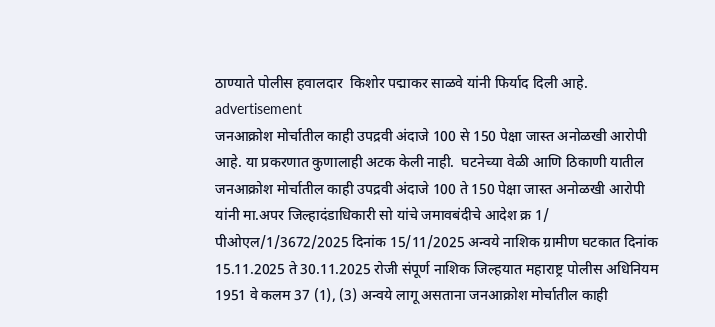ठाण्याते पोलीस हवालदार  किशोर पद्माकर साळवे यांनी फिर्याद दिली आहे.
advertisement
जनआक्रोश मोर्चातील काही उपद्रवी अंदाजे 100 से 150 पेक्षा जास्त अनोळखी आरोपी आहे. या प्रकरणात कुणालाही अटक केली नाही.  घटनेच्या वेळी आणि ठिकाणी यातील जनआक्रोश मोर्चातील काही उपद्रवी अंदाजे 100 ते 150 पेक्षा जास्त अनोळखी आरोपी यांनी मा.अपर जिल्हादंडाधिकारी सो यांचे जमावबंदीचे आदेश क्र 1/ पीओएल/1/3672/2025 दिनांक 15/11/2025 अन्वये नाशिक ग्रामीण घटकात दिनांक 15.11.2025 ते 30.11.2025 रोजी संपूर्ण नाशिक जिल्हयात महाराष्ट्र पोलीस अधिनियम 1951 वे कलम 37 (1), (3) अन्वये लागू असताना जनआक्रोश मोर्चातील काही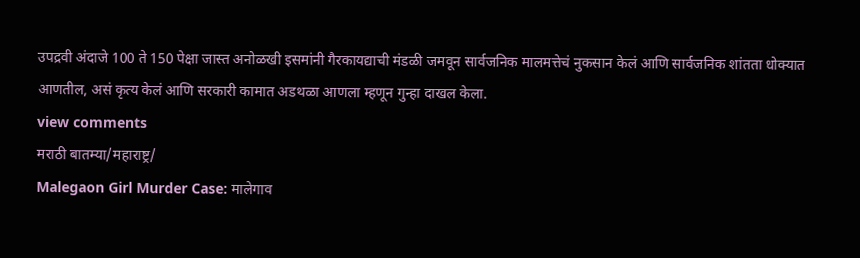उपद्रवी अंदाजे 100 ते 150 पेक्षा जास्त अनोळखी इसमांनी गैरकायद्याची मंडळी जमवून सार्वजनिक मालमत्तेचं नुकसान केलं आणि सार्वजनिक शांतता धोक्यात आणतील, असं कृत्य केलं आणि सरकारी कामात अडथळा आणला म्हणून गुन्हा दाखल केला.
view comments
मराठी बातम्या/महाराष्ट्र/
Malegaon Girl Murder Case: मालेगाव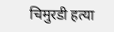चिमुरडी हत्या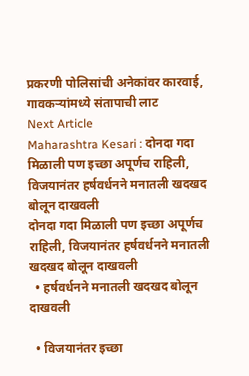प्रकरणी पोलिसांची अनेकांवर कारवाई, गावकऱ्यांमध्ये संतापाची लाट
Next Article
Maharashtra Kesari : दोनदा गदा मिळाली पण इच्छा अपूर्णच राहिली, विजयानंतर हर्षवर्धनने मनातली खदखद बोलून दाखवली
दोनदा गदा मिळाली पण इच्छा अपूर्णच राहिली, विजयानंतर हर्षवर्धनने मनातली खदखद बोलून दाखवली
  • हर्षवर्धनने मनातली खदखद बोलून दाखवली

  • विजयानंतर इच्छा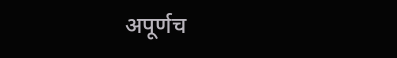अपूर्णच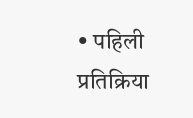• पहिली प्रतिक्रिया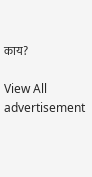काय?

View All
advertisement